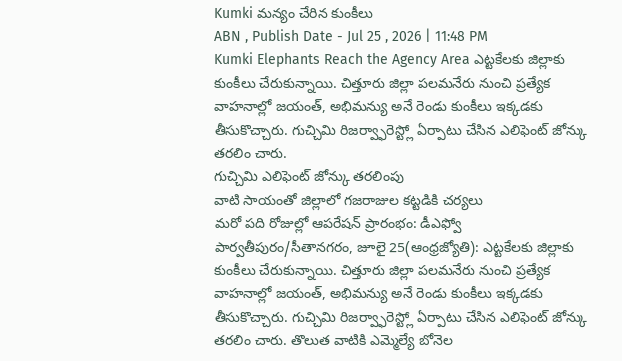Kumki మన్యం చేరిన కుంకీలు
ABN , Publish Date - Jul 25 , 2026 | 11:48 PM
Kumki Elephants Reach the Agency Area ఎట్టకేలకు జిల్లాకు కుంకీలు చేరుకున్నాయి. చిత్తూరు జిల్లా పలమనేరు నుంచి ప్రత్యేక వాహనాల్లో జయంత్, అభిమన్యు అనే రెండు కుంకీలు ఇక్కడకు తీసుకొచ్చారు. గుచ్చిమి రిజర్వ్ఫారెస్ట్లో ఏర్పాటు చేసిన ఎలిఫెంట్ జోన్కు తరలిం చారు.
గుచ్చిమి ఎలిఫెంట్ జోన్కు తరలింపు
వాటి సాయంతో జిల్లాలో గజరాజుల కట్టడికి చర్యలు
మరో పది రోజుల్లో ఆపరేషన్ ప్రారంభం: డీఎఫ్వో
పార్వతీపురం/సీతానగరం, జూలై 25(ఆంధ్రజ్యోతి): ఎట్టకేలకు జిల్లాకు కుంకీలు చేరుకున్నాయి. చిత్తూరు జిల్లా పలమనేరు నుంచి ప్రత్యేక వాహనాల్లో జయంత్, అభిమన్యు అనే రెండు కుంకీలు ఇక్కడకు తీసుకొచ్చారు. గుచ్చిమి రిజర్వ్ఫారెస్ట్లో ఏర్పాటు చేసిన ఎలిఫెంట్ జోన్కు తరలిం చారు. తొలుత వాటికి ఎమ్మెల్యే బోనెల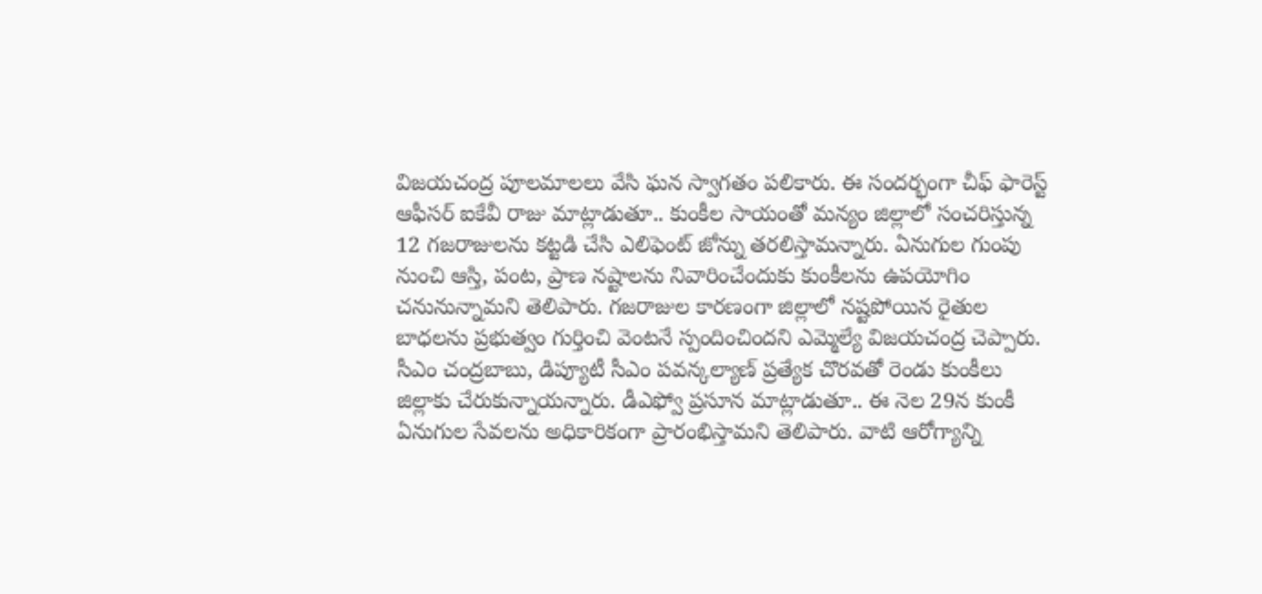విజయచంద్ర పూలమాలలు వేసి ఘన స్వాగతం పలికారు. ఈ సందర్భంగా చీఫ్ ఫారెస్ట్ ఆఫీసర్ ఐకేవీ రాజు మాట్లాడుతూ.. కుంకీల సాయంతో మన్యం జిల్లాలో సంచరిస్తున్న 12 గజరాజులను కట్టడి చేసి ఎలిఫెంట్ జోన్ను తరలిస్తామన్నారు. ఏనుగుల గుంపు నుంచి ఆస్తి, పంట, ప్రాణ నష్టాలను నివారించేందుకు కుంకీలను ఉపయోగిం చనునున్నామని తెలిపారు. గజరాజుల కారణంగా జిల్లాలో నష్టపోయిన రైతుల బాధలను ప్రభుత్వం గుర్తించి వెంటనే స్పందించిందని ఎమ్మెల్యే విజయచంద్ర చెప్పారు. సీఎం చంద్రబాబు, డిప్యూటీ సీఎం పవన్కల్యాణ్ ప్రత్యేక చొరవతో రెండు కుంకీలు జిల్లాకు చేరుకున్నాయన్నారు. డీఎఫ్వో ప్రసూన మాట్లాడుతూ.. ఈ నెల 29న కుంకీ ఏనుగుల సేవలను అధికారికంగా ప్రారంభిస్తామని తెలిపారు. వాటి ఆరోగ్యాన్ని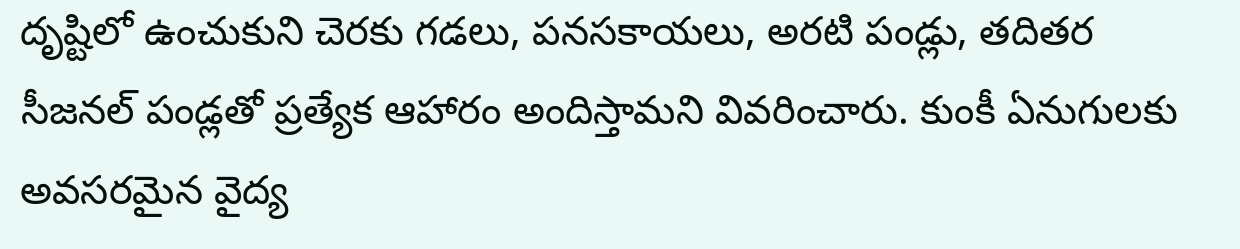దృష్టిలో ఉంచుకుని చెరకు గడలు, పనసకాయలు, అరటి పండ్లు, తదితర సీజనల్ పండ్లతో ప్రత్యేక ఆహారం అందిస్తామని వివరించారు. కుంకీ ఏనుగులకు అవసరమైన వైద్య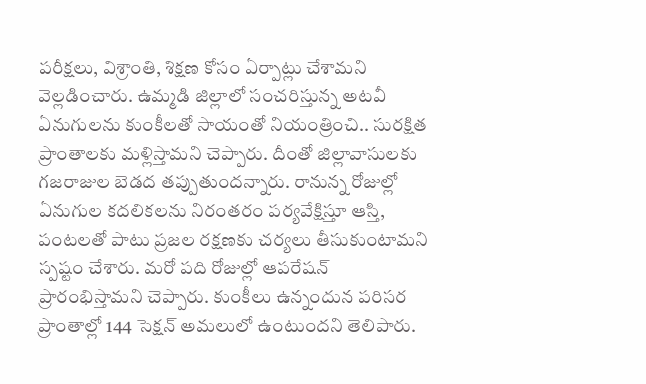పరీక్షలు, విశ్రాంతి, శిక్షణ కోసం ఏర్పాట్లు చేశామని వెల్లడించారు. ఉమ్మడి జిల్లాలో సంచరిస్తున్న అటవీ ఏనుగులను కుంకీలతో సాయంతో నియంత్రించి.. సురక్షిత ప్రాంతాలకు మళ్లిస్తామని చెప్పారు. దీంతో జిల్లావాసులకు గజరాజుల బెడద తప్పుతుందన్నారు. రానున్న రోజుల్లో ఏనుగుల కదలికలను నిరంతరం పర్యవేక్షిస్తూ ఆస్తి, పంటలతో పాటు ప్రజల రక్షణకు చర్యలు తీసుకుంటామని స్పష్టం చేశారు. మరో పది రోజుల్లో ఆపరేషన్ ప్రారంభిస్తామని చెప్పారు. కుంకీలు ఉన్నందున పరిసర ప్రాంతాల్లో 144 సెక్షన్ అమలులో ఉంటుందని తెలిపారు.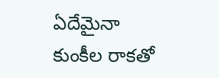ఏదేమైనా కుంకీల రాకతో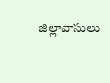జిల్లావాసులు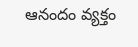ఆనందం వ్యక్తం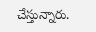చేస్తున్నారు.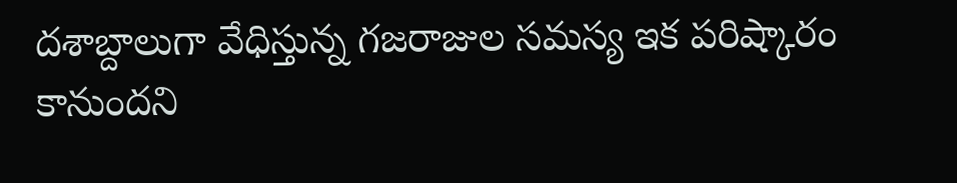దశాబ్దాలుగా వేధిస్తున్న గజరాజుల సమస్య ఇక పరిష్కారం కానుందని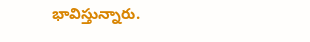భావిస్తున్నారు.